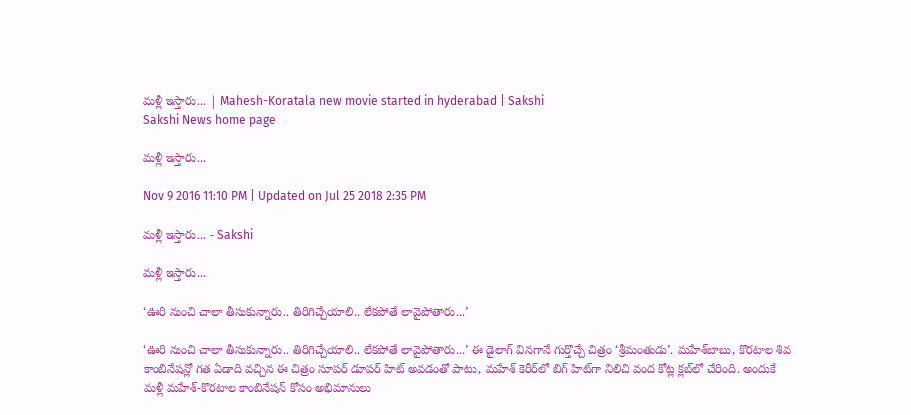మళ్లీ ఇస్తారు... | Mahesh-Koratala new movie started in hyderabad | Sakshi
Sakshi News home page

మళ్లీ ఇస్తారు...

Nov 9 2016 11:10 PM | Updated on Jul 25 2018 2:35 PM

మళ్లీ ఇస్తారు... - Sakshi

మళ్లీ ఇస్తారు...

‘ఊరి నుంచి చాలా తీసుకున్నారు.. తిరిగిచ్చేయాలి.. లేకపోతే లావైపోతారు...’

‘ఊరి నుంచి చాలా తీసుకున్నారు.. తిరిగిచ్చేయాలి.. లేకపోతే లావైపోతారు...’ ఈ డైలాగ్ వినగానే గుర్తొచ్చే చిత్రం ‘శ్రీమంతుడు’. మహేశ్‌బాబు, కొరటాల శివ కాంబినేషన్లో గత ఏడాది వచ్చిన ఈ చిత్రం సూపర్ డూపర్ హిట్ అవడంతో పాటు, మహేశ్ కెరీర్‌లో బిగ్ హిట్‌గా నిలిచి వంద కోట్ల క్లబ్‌లో చేరింది. అందుకే మళ్లీ మహేశ్-కొరటాల కాంబినేషన్ కోసం అభిమానులు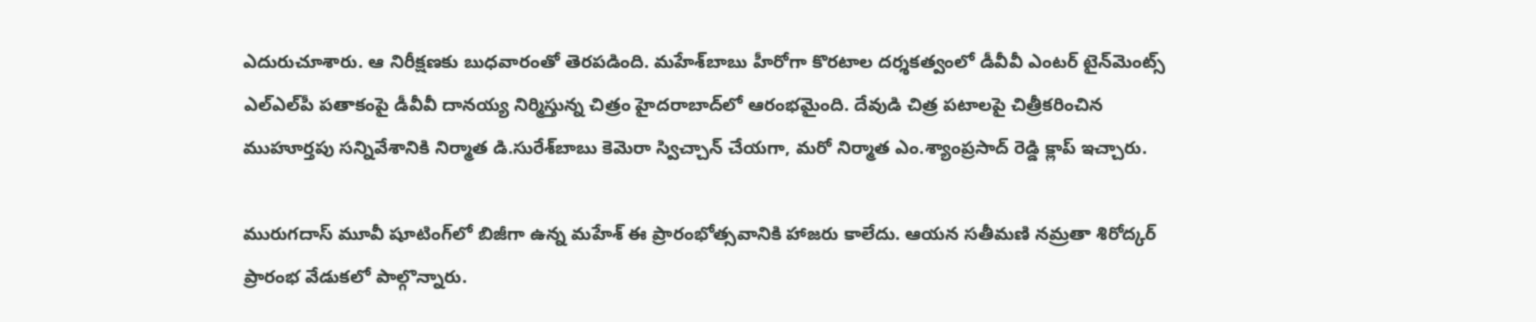ఎదురుచూశారు. ఆ నిరీక్షణకు బుధవారంతో తెరపడింది. మహేశ్‌బాబు హీరోగా కొరటాల దర్శకత్వంలో డీవీవీ ఎంటర్ టైన్‌మెంట్స్ ఎల్‌ఎల్‌పీ పతాకంపై డీవీవీ దానయ్య నిర్మిస్తున్న చిత్రం హైదరాబాద్‌లో ఆరంభమైంది. దేవుడి చిత్ర పటాలపై చిత్రీకరించిన ముహూర్తపు సన్నివేశానికి నిర్మాత డి.సురేశ్‌బాబు కెమెరా స్విచ్చాన్ చేయగా, మరో నిర్మాత ఎం.శ్యాంప్రసాద్ రెడ్డి క్లాప్ ఇచ్చారు.

మురుగదాస్ మూవీ షూటింగ్‌లో బిజీగా ఉన్న మహేశ్ ఈ ప్రారంభోత్సవానికి హాజరు కాలేదు. ఆయన సతీమణి నమ్రతా శిరోద్కర్ ప్రారంభ వేడుకలో పాల్గొన్నారు.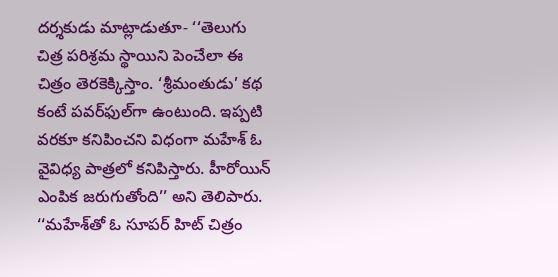దర్శకుడు మాట్లాడుతూ- ‘‘తెలుగు చిత్ర పరిశ్రమ స్థాయిని పెంచేలా ఈ చిత్రం తెరకెక్కిస్తాం. ‘శ్రీమంతుడు’ కథ కంటే పవర్‌ఫుల్‌గా ఉంటుంది. ఇప్పటి వరకూ కనిపించని విధంగా మహేశ్ ఓ వైవిధ్య పాత్రలో కనిపిస్తారు. హీరోయిన్ ఎంపిక జరుగుతోంది’’ అని తెలిపారు. ‘‘మహేశ్‌తో ఓ సూపర్ హిట్ చిత్రం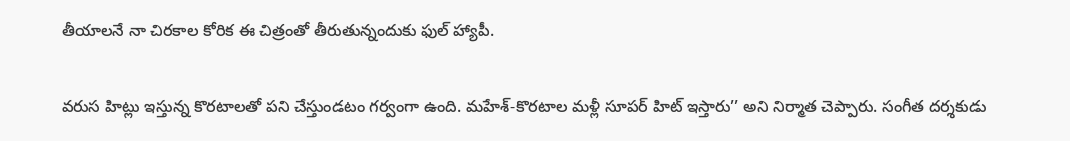తీయాలనే నా చిరకాల కోరిక ఈ చిత్రంతో తీరుతున్నందుకు ఫుల్ హ్యాపీ.

వరుస హిట్లు ఇస్తున్న కొరటాలతో పని చేస్తుండటం గర్వంగా ఉంది. మహేశ్-కొరటాల మళ్లీ సూపర్ హిట్ ఇస్తారు’’ అని నిర్మాత చెప్పారు. సంగీత దర్శకుడు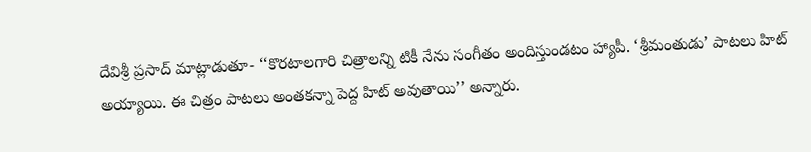దేవిశ్రీ ప్రసాద్ మాట్లాడుతూ- ‘‘కొరటాలగారి చిత్రాలన్ని టికీ నేను సంగీతం అందిస్తుండటం హ్యాపీ. ‘శ్రీమంతుడు’ పాటలు హిట్ అయ్యాయి. ఈ చిత్రం పాటలు అంతకన్నా పెద్ద హిట్ అవుతాయి’’ అన్నారు.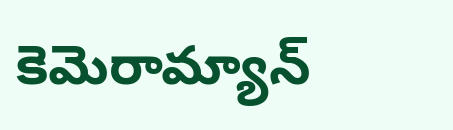కెమెరామ్యాన్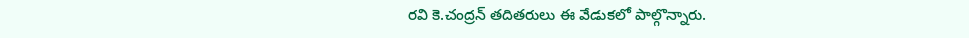రవి కె.చంద్రన్ తదితరులు ఈ వేడుకలో పాల్గొన్నారు.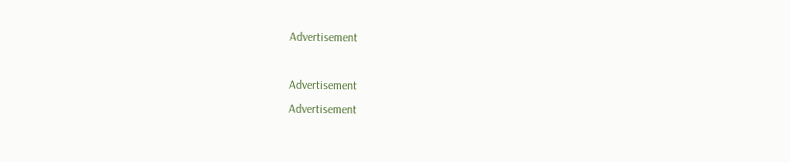Advertisement

Advertisement
Advertisement